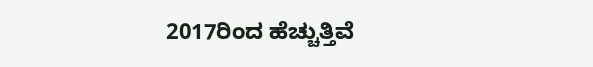2017ರಿಂದ ಹೆಚ್ಚುತ್ತಿವೆ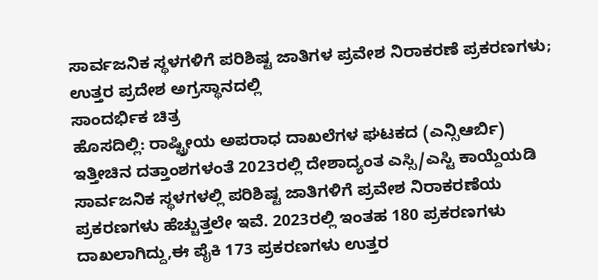ಸಾರ್ವಜನಿಕ ಸ್ಥಳಗಳಿಗೆ ಪರಿಶಿಷ್ಟ ಜಾತಿಗಳ ಪ್ರವೇಶ ನಿರಾಕರಣೆ ಪ್ರಕರಣಗಳು; ಉತ್ತರ ಪ್ರದೇಶ ಅಗ್ರಸ್ಥಾನದಲ್ಲಿ
ಸಾಂದರ್ಭಿಕ ಚಿತ್ರ
ಹೊಸದಿಲ್ಲಿ: ರಾಷ್ಟ್ರೀಯ ಅಪರಾಧ ದಾಖಲೆಗಳ ಘಟಕದ (ಎನ್ಸಿಆರ್ಬಿ) ಇತ್ತೀಚಿನ ದತ್ತಾಂಶಗಳಂತೆ 2023ರಲ್ಲಿ ದೇಶಾದ್ಯಂತ ಎಸ್ಸಿ/ಎಸ್ಟಿ ಕಾಯ್ದೆಯಡಿ ಸಾರ್ವಜನಿಕ ಸ್ಥಳಗಳಲ್ಲಿ ಪರಿಶಿಷ್ಟ ಜಾತಿಗಳಿಗೆ ಪ್ರವೇಶ ನಿರಾಕರಣೆಯ ಪ್ರಕರಣಗಳು ಹೆಚ್ಚುತ್ತಲೇ ಇವೆ. 2023ರಲ್ಲಿ ಇಂತಹ 180 ಪ್ರಕರಣಗಳು ದಾಖಲಾಗಿದ್ದು,ಈ ಪೈಕಿ 173 ಪ್ರಕರಣಗಳು ಉತ್ತರ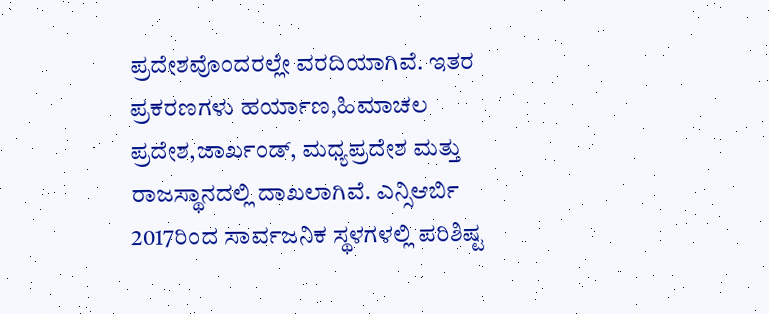ಪ್ರದೇಶವೊಂದರಲ್ಲೇ ವರದಿಯಾಗಿವೆ. ಇತರ ಪ್ರಕರಣಗಳು ಹರ್ಯಾಣ,ಹಿಮಾಚಲ ಪ್ರದೇಶ,ಜಾರ್ಖಂಡ್, ಮಧ್ಯಪ್ರದೇಶ ಮತ್ತು ರಾಜಸ್ಥಾನದಲ್ಲಿ ದಾಖಲಾಗಿವೆ. ಎನ್ಸಿಆರ್ಬಿ 2017ರಿಂದ ಸಾರ್ವಜನಿಕ ಸ್ಥಳಗಳಲ್ಲಿ ಪರಿಶಿಷ್ಟ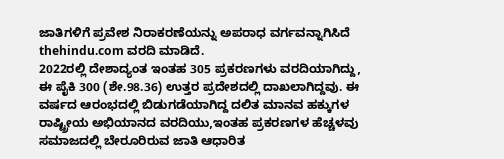ಜಾತಿಗಳಿಗೆ ಪ್ರವೇಶ ನಿರಾಕರಣೆಯನ್ನು ಅಪರಾಧ ವರ್ಗವನ್ನಾಗಿಸಿದೆ thehindu.com ವರದಿ ಮಾಡಿದೆ.
2022ರಲ್ಲಿ ದೇಶಾದ್ಯಂತ ಇಂತಹ 305 ಪ್ರಕರಣಗಳು ವರದಿಯಾಗಿದ್ದು, ಈ ಪೈಕಿ 300 (ಶೇ.98.36) ಉತ್ತರ ಪ್ರದೇಶದಲ್ಲಿ ದಾಖಲಾಗಿದ್ದವು. ಈ ವರ್ಷದ ಆರಂಭದಲ್ಲಿ ಬಿಡುಗಡೆಯಾಗಿದ್ದ ದಲಿತ ಮಾನವ ಹಕ್ಕುಗಳ ರಾಷ್ಟ್ರೀಯ ಅಭಿಯಾನದ ವರದಿಯು,ಇಂತಹ ಪ್ರಕರಣಗಳ ಹೆಚ್ಚಳವು ಸಮಾಜದಲ್ಲಿ ಬೇರೂರಿರುವ ಜಾತಿ ಆಧಾರಿತ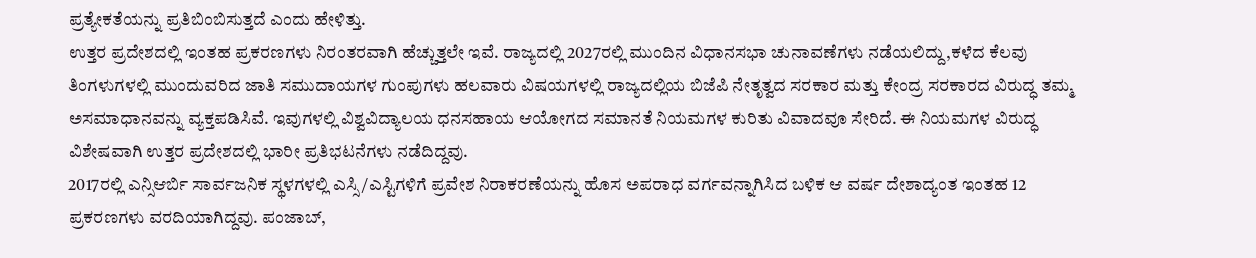ಪ್ರತ್ಯೇಕತೆಯನ್ನು ಪ್ರತಿಬಿಂಬಿಸುತ್ತದೆ ಎಂದು ಹೇಳಿತ್ತು.
ಉತ್ತರ ಪ್ರದೇಶದಲ್ಲಿ ಇಂತಹ ಪ್ರಕರಣಗಳು ನಿರಂತರವಾಗಿ ಹೆಚ್ಚುತ್ತಲೇ ಇವೆ. ರಾಜ್ಯದಲ್ಲಿ 2027ರಲ್ಲಿ ಮುಂದಿನ ವಿಧಾನಸಭಾ ಚುನಾವಣೆಗಳು ನಡೆಯಲಿದ್ದು,ಕಳೆದ ಕೆಲವು ತಿಂಗಳುಗಳಲ್ಲಿ ಮುಂದುವರಿದ ಜಾತಿ ಸಮುದಾಯಗಳ ಗುಂಪುಗಳು ಹಲವಾರು ವಿಷಯಗಳಲ್ಲಿ ರಾಜ್ಯದಲ್ಲಿಯ ಬಿಜೆಪಿ ನೇತೃತ್ವದ ಸರಕಾರ ಮತ್ತು ಕೇಂದ್ರ ಸರಕಾರದ ವಿರುದ್ಧ ತಮ್ಮ ಅಸಮಾಧಾನವನ್ನು ವ್ಯಕ್ತಪಡಿಸಿವೆ. ಇವುಗಳಲ್ಲಿ ವಿಶ್ವವಿದ್ಯಾಲಯ ಧನಸಹಾಯ ಆಯೋಗದ ಸಮಾನತೆ ನಿಯಮಗಳ ಕುರಿತು ವಿವಾದವೂ ಸೇರಿದೆ. ಈ ನಿಯಮಗಳ ವಿರುದ್ಧ ವಿಶೇಷವಾಗಿ ಉತ್ತರ ಪ್ರದೇಶದಲ್ಲಿ ಭಾರೀ ಪ್ರತಿಭಟನೆಗಳು ನಡೆದಿದ್ದವು.
2017ರಲ್ಲಿ ಎನ್ಸಿಆರ್ಬಿ ಸಾರ್ವಜನಿಕ ಸ್ಥಳಗಳಲ್ಲಿ ಎಸ್ಸಿ/ಎಸ್ಟಿಗಳಿಗೆ ಪ್ರವೇಶ ನಿರಾಕರಣೆಯನ್ನು ಹೊಸ ಅಪರಾಧ ವರ್ಗವನ್ನಾಗಿಸಿದ ಬಳಿಕ ಆ ವರ್ಷ ದೇಶಾದ್ಯಂತ ಇಂತಹ 12 ಪ್ರಕರಣಗಳು ವರದಿಯಾಗಿದ್ದವು. ಪಂಜಾಬ್,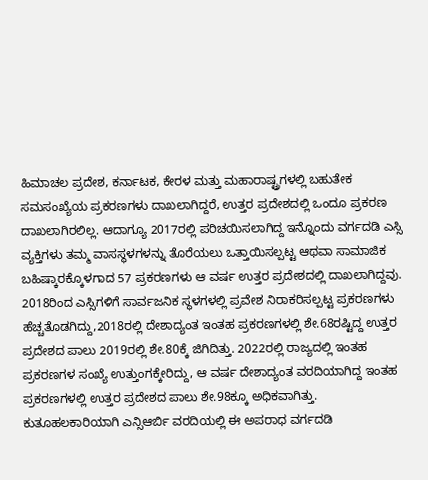ಹಿಮಾಚಲ ಪ್ರದೇಶ, ಕರ್ನಾಟಕ, ಕೇರಳ ಮತ್ತು ಮಹಾರಾಷ್ಟ್ರಗಳಲ್ಲಿ ಬಹುತೇಕ ಸಮಸಂಖ್ಯೆಯ ಪ್ರಕರಣಗಳು ದಾಖಲಾಗಿದ್ದರೆ, ಉತ್ತರ ಪ್ರದೇಶದಲ್ಲಿ ಒಂದೂ ಪ್ರಕರಣ ದಾಖಲಾಗಿರಲಿಲ್ಲ. ಆದಾಗ್ಯೂ 2017ರಲ್ಲಿ ಪರಿಚಯಿಸಲಾಗಿದ್ದ ಇನ್ನೊಂದು ವರ್ಗದಡಿ ಎಸ್ಸಿ ವ್ಯಕ್ತಿಗಳು ತಮ್ಮ ವಾಸಸ್ಥಳಗಳನ್ನು ತೊರೆಯಲು ಒತ್ತಾಯಿಸಲ್ಪಟ್ಟ ಆಥವಾ ಸಾಮಾಜಿಕ ಬಹಿಷ್ಕಾರಕ್ಕೊಳಗಾದ 57 ಪ್ರಕರಣಗಳು ಆ ವರ್ಷ ಉತ್ತರ ಪ್ರದೇಶದಲ್ಲಿ ದಾಖಲಾಗಿದ್ದವು.
2018ರಿಂದ ಎಸ್ಸಿಗಳಿಗೆ ಸಾರ್ವಜನಿಕ ಸ್ಥಳಗಳಲ್ಲಿ ಪ್ರವೇಶ ನಿರಾಕರಿಸಲ್ಪಟ್ಟ ಪ್ರಕರಣಗಳು ಹೆಚ್ಚತೊಡಗಿದ್ದು,2018ರಲ್ಲಿ ದೇಶಾದ್ಯಂತ ಇಂತಹ ಪ್ರಕರಣಗಳಲ್ಲಿ ಶೇ.68ರಷ್ಟಿದ್ದ ಉತ್ತರ ಪ್ರದೇಶದ ಪಾಲು 2019ರಲ್ಲಿ ಶೇ.80ಕ್ಕೆ ಜಿಗಿದಿತ್ತು. 2022ರಲ್ಲಿ ರಾಜ್ಯದಲ್ಲಿ ಇಂತಹ ಪ್ರಕರಣಗಳ ಸಂಖ್ಯೆ ಉತ್ತುಂಗಕ್ಕೇರಿದ್ದು, ಆ ವರ್ಷ ದೇಶಾದ್ಯಂತ ವರದಿಯಾಗಿದ್ದ ಇಂತಹ ಪ್ರಕರಣಗಳಲ್ಲಿ ಉತ್ತರ ಪ್ರದೇಶದ ಪಾಲು ಶೇ.98ಕ್ಕೂ ಅಧಿಕವಾಗಿತ್ತು.
ಕುತೂಹಲಕಾರಿಯಾಗಿ ಎನ್ಸಿಆರ್ಬಿ ವರದಿಯಲ್ಲಿ ಈ ಅಪರಾಧ ವರ್ಗದಡಿ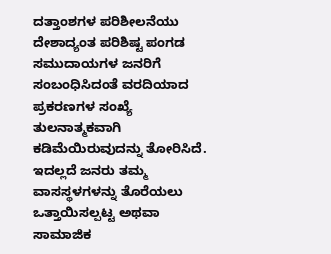ದತ್ತಾಂಶಗಳ ಪರಿಶೀಲನೆಯು ದೇಶಾದ್ಯಂತ ಪರಿಶಿಷ್ಟ ಪಂಗಡ ಸಮುದಾಯಗಳ ಜನರಿಗೆ ಸಂಬಂಧಿಸಿದಂತೆ ವರದಿಯಾದ ಪ್ರಕರಣಗಳ ಸಂಖ್ಯೆ ತುಲನಾತ್ಮಕವಾಗಿ ಕಡಿಮೆಯಿರುವುದನ್ನು ತೋರಿಸಿದೆ. ಇದಲ್ಲದೆ ಜನರು ತಮ್ಮ ವಾಸಸ್ಥಳಗಳನ್ನು ತೊರೆಯಲು ಒತ್ತಾಯಿಸಲ್ಪಟ್ಟ ಅಥವಾ ಸಾಮಾಜಿಕ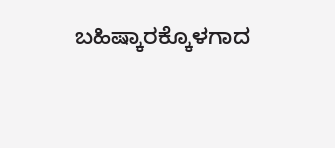ಬಹಿಷ್ಕಾರಕ್ಕೊಳಗಾದ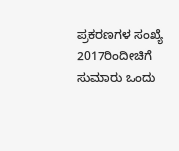ಪ್ರಕರಣಗಳ ಸಂಖ್ಯೆ 2017ರಿಂದೀಚಿಗೆ ಸುಮಾರು ಒಂದು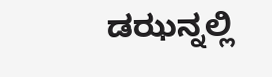ಡಝನ್ನಲ್ಲಿ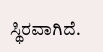ಸ್ಥಿರವಾಗಿದೆ.